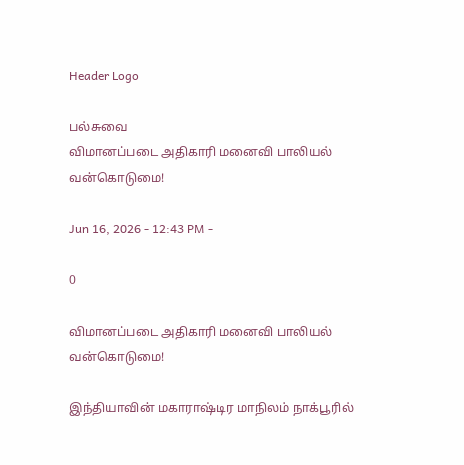Header Logo

பல்சுவை
விமானப்படை அதிகாரி மனைவி பாலியல் வன்கொடுமை!

Jun 16, 2026 - 12:43 PM -

0

விமானப்படை அதிகாரி மனைவி பாலியல் வன்கொடுமை!

இந்தியாவின் மகாராஷ்டிர மாநிலம் நாக்பூரில்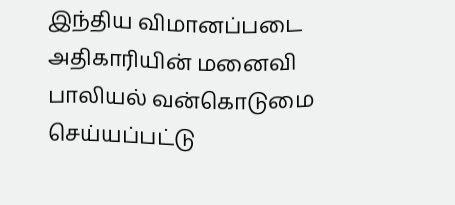இந்திய விமானப்படை அதிகாரியின் மனைவி பாலியல் வன்கொடுமை செய்யப்பட்டு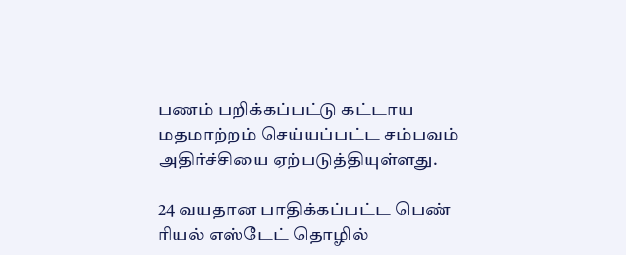பணம் பறிக்கப்பட்டு கட்டாய மதமாற்றம் செய்யப்பட்ட சம்பவம் அதிர்ச்சியை ஏற்படுத்தியுள்ளது.

24 வயதான பாதிக்கப்பட்ட பெண் ரியல் எஸ்டேட் தொழில்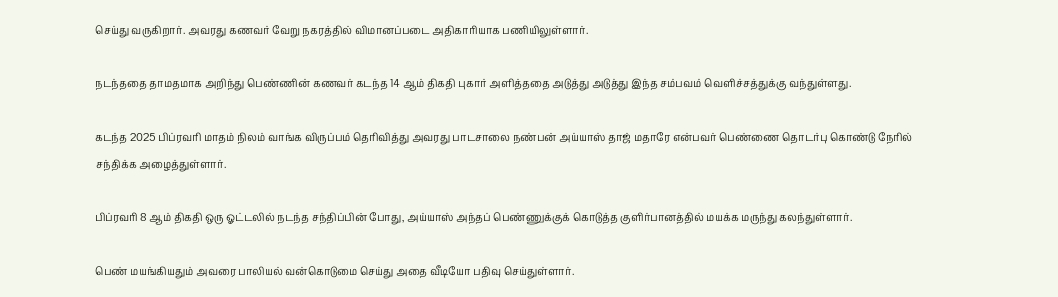செய்து வருகிறார். அவரது கணவர் வேறு நகரத்தில் விமானப்படை அதிகாரியாக பணியிலுள்ளார்.

நடந்ததை தாமதமாக அறிந்து பெண்ணின் கணவர் கடந்த 14 ஆம் திகதி புகார் அளித்ததை அடுத்து அடுத்து இந்த சம்பவம் வெளிச்சத்துக்கு வந்துள்ளது.

கடந்த 2025 பிப்ரவரி மாதம் நிலம் வாங்க விருப்பம் தெரிவித்து அவரது பாடசாலை நண்பன் அய்யாஸ் தாஜ் மதாரே என்பவர் பெண்ணை தொடர்பு கொண்டு நேரில் சந்திக்க அழைத்துள்ளார்.

பிப்ரவரி 8 ஆம் திகதி ஒரு ஓட்டலில் நடந்த சந்திப்பின் போது, அய்யாஸ் அந்தப் பெண்ணுக்குக் கொடுத்த குளிர்பானத்தில் மயக்க மருந்து கலந்துள்ளார்.

பெண் மயங்கியதும் அவரை பாலியல் வன்கொடுமை செய்து அதை வீடியோ பதிவு செய்துள்ளார்.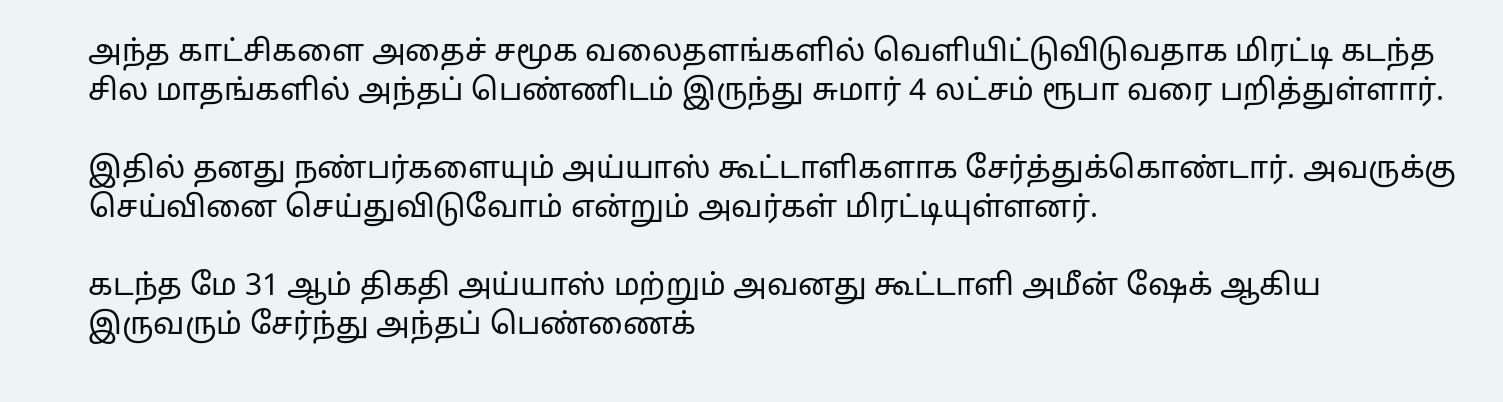அந்த காட்சிகளை அதைச் சமூக வலைதளங்களில் வெளியிட்டுவிடுவதாக மிரட்டி கடந்த சில மாதங்களில் அந்தப் பெண்ணிடம் இருந்து சுமார் 4 லட்சம் ரூபா வரை பறித்துள்ளார்.

இதில் தனது நண்பர்களையும் அய்யாஸ் கூட்டாளிகளாக சேர்த்துக்கொண்டார். அவருக்கு செய்வினை செய்துவிடுவோம் என்றும் அவர்கள் மிரட்டியுள்ளனர்.

கடந்த மே 31 ஆம் திகதி அய்யாஸ் மற்றும் அவனது கூட்டாளி அமீன் ஷேக் ஆகிய இருவரும் சேர்ந்து அந்தப் பெண்ணைக்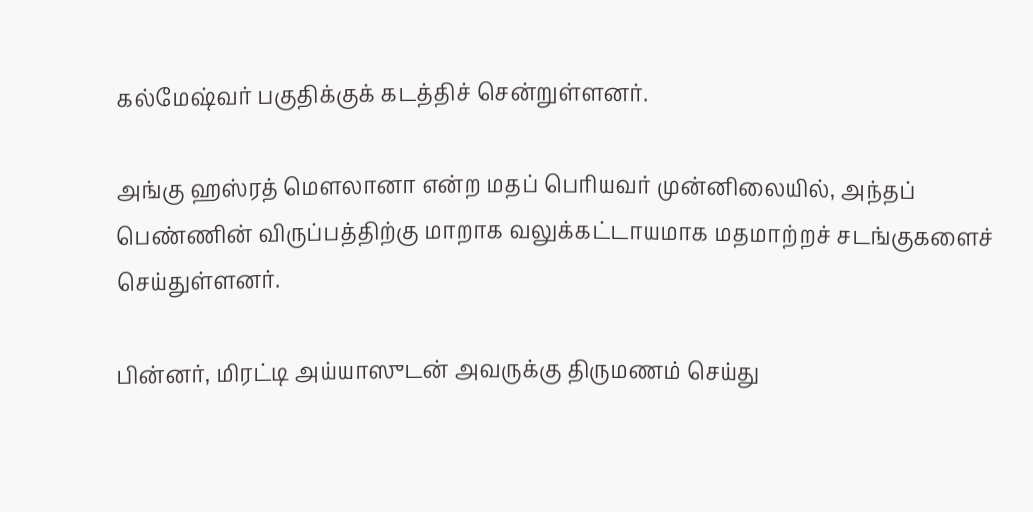கல்மேஷ்வர் பகுதிக்குக் கடத்திச் சென்றுள்ளனர்.

அங்கு ஹஸ்ரத் மௌலானா என்ற மதப் பெரியவர் முன்னிலையில், அந்தப் பெண்ணின் விருப்பத்திற்கு மாறாக வலுக்கட்டாயமாக மதமாற்றச் சடங்குகளைச் செய்துள்ளனர்.

பின்னர், மிரட்டி அய்யாஸுடன் அவருக்கு திருமணம் செய்து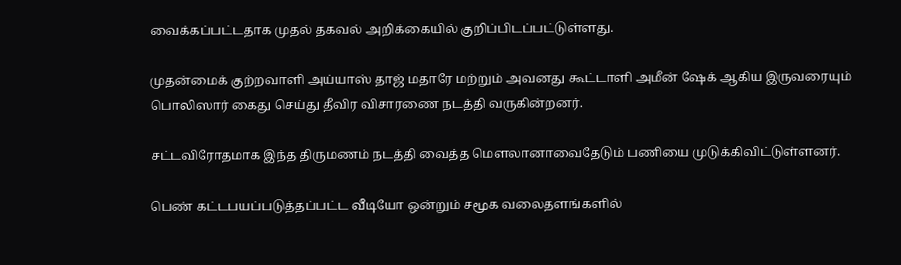வைக்கப்பட்டதாக முதல் தகவல் அறிக்கையில் குறிப்பிடப்பட்டுள்ளது.

முதன்மைக் குற்றவாளி அய்யாஸ் தாஜ் மதாரே மற்றும் அவனது கூட்டாளி அமீன் ஷேக் ஆகிய இருவரையும் பொலிஸார் கைது செய்து தீவிர விசாரணை நடத்தி வருகின்றனர்.

சட்டவிரோதமாக இந்த திருமணம் நடத்தி வைத்த மௌலானாவைதேடும் பணியை முடுக்கிவிட்டுள்ளனர்.

பெண் கட்டபயப்படுத்தப்பட்ட வீடியோ ஒன்றும் சமூக வலைதளங்களில்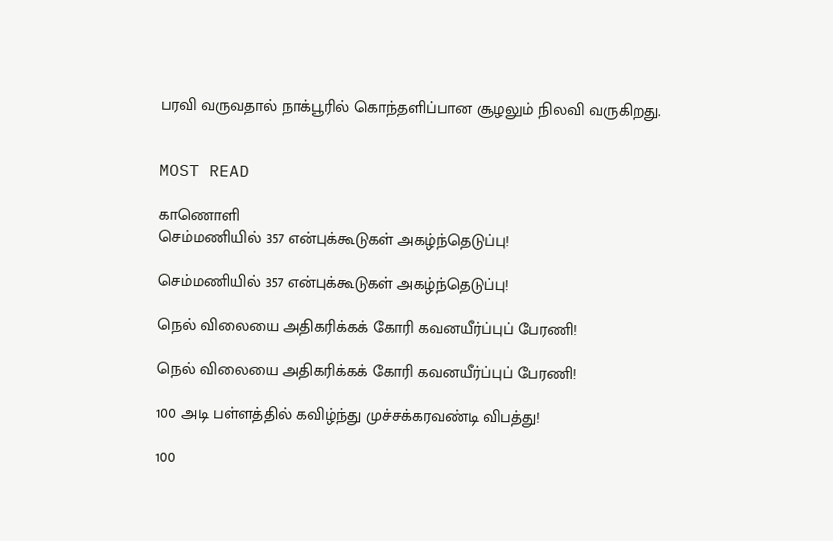பரவி வருவதால் நாக்பூரில் கொந்தளிப்பான சூழலும் நிலவி வருகிறது.


MOST READ

காணொளி
செம்மணியில் 357 என்புக்கூடுகள் அகழ்ந்தெடுப்பு!

செம்மணியில் 357 என்புக்கூடுகள் அகழ்ந்தெடுப்பு!

நெல் விலையை அதிகரிக்கக் கோரி கவனயீர்ப்புப் பேரணி!

நெல் விலையை அதிகரிக்கக் கோரி கவனயீர்ப்புப் பேரணி!

100 அடி பள்ளத்தில் கவிழ்ந்து முச்சக்கரவண்டி விபத்து!

100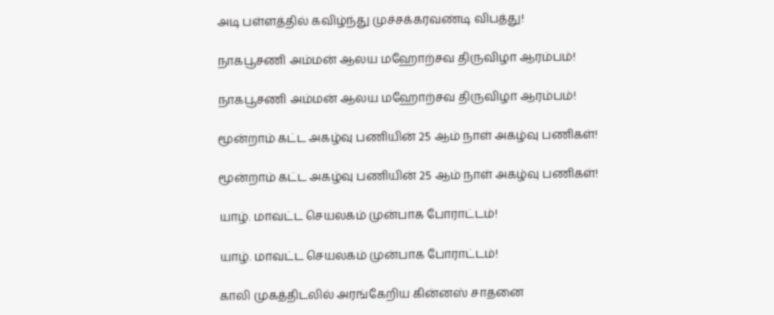அடி பள்ளத்தில் கவிழ்ந்து முச்சக்கரவண்டி விபத்து!

நாகபூசணி அம்மன் ஆலய மஹோற்சவ திருவிழா ஆரம்பம்!

நாகபூசணி அம்மன் ஆலய மஹோற்சவ திருவிழா ஆரம்பம்!

மூன்றாம் கட்ட அகழ்வு பணியின் 25 ஆம் நாள் அகழ்வு பணிகள்!

மூன்றாம் கட்ட அகழ்வு பணியின் 25 ஆம் நாள் அகழ்வு பணிகள்!

யாழ். மாவட்ட செயலகம் முன்பாக போராட்டம்!

யாழ். மாவட்ட செயலகம் முன்பாக போராட்டம்!

காலி முகத்திடலில் அரங்கேறிய கின்னஸ் சாதனை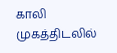காலி முகத்திடலில்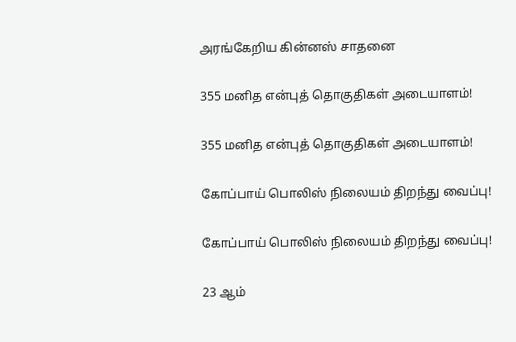அரங்கேறிய கின்னஸ் சாதனை

355 மனித என்புத் தொகுதிகள் அடையாளம்!

355 மனித என்புத் தொகுதிகள் அடையாளம்!

கோப்பாய் பொலிஸ் நிலையம் திறந்து வைப்பு!

கோப்பாய் பொலிஸ் நிலையம் திறந்து வைப்பு!

23 ஆம்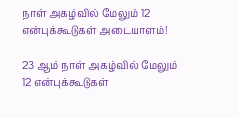நாள் அகழ்வில் மேலும் 12 என்புக்கூடுகள் அடையாளம்!

23 ஆம் நாள் அகழ்வில் மேலும் 12 என்புக்கூடுகள்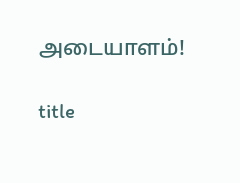அடையாளம்!

title